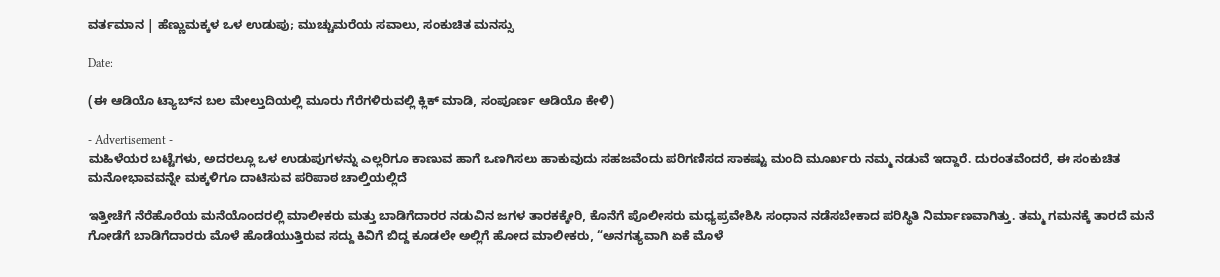ವರ್ತಮಾನ | ಹೆಣ್ಣುಮಕ್ಕಳ ಒಳ ಉಡುಪು; ಮುಚ್ಚುಮರೆಯ ಸವಾಲು, ಸಂಕುಚಿತ ಮನಸ್ಸು

Date:

(ಈ ಆಡಿಯೊ ಟ್ಯಾಬ್‌ನ ಬಲ ಮೇಲ್ತುದಿಯಲ್ಲಿ ಮೂರು ಗೆರೆಗಳಿರುವಲ್ಲಿ ಕ್ಲಿಕ್ ಮಾಡಿ, ಸಂಪೂರ್ಣ ಆಡಿಯೊ ಕೇಳಿ)

- Advertisement -
ಮಹಿಳೆಯರ ಬಟ್ಟೆಗಳು, ಅದರಲ್ಲೂ ಒಳ ಉಡುಪುಗಳನ್ನು ಎಲ್ಲರಿಗೂ ಕಾಣುವ ಹಾಗೆ ಒಣಗಿಸಲು ಹಾಕುವುದು ಸಹಜವೆಂದು ಪರಿಗಣಿಸದ ಸಾಕಷ್ಟು ಮಂದಿ ಮೂರ್ಖರು ನಮ್ಮ ನಡುವೆ ಇದ್ದಾರೆ. ದುರಂತವೆಂದರೆ, ಈ ಸಂಕುಚಿತ ಮನೋಭಾವವನ್ನೇ ಮಕ್ಕಳಿಗೂ ದಾಟಿಸುವ ಪರಿಪಾಠ ಚಾಲ್ತಿಯಲ್ಲಿದೆ

ಇತ್ತೀಚೆಗೆ ನೆರೆಹೊರೆಯ ಮನೆಯೊಂದರಲ್ಲಿ ಮಾಲೀಕರು ಮತ್ತು ಬಾಡಿಗೆದಾರರ ನಡುವಿನ ಜಗಳ ತಾರಕಕ್ಕೇರಿ, ಕೊನೆಗೆ ಪೊಲೀಸರು ಮಧ್ಯಪ್ರವೇಶಿಸಿ ಸಂಧಾನ ನಡೆಸಬೇಕಾದ ಪರಿಸ್ಥಿತಿ ನಿರ್ಮಾಣವಾಗಿತ್ತು. ತಮ್ಮ ಗಮನಕ್ಕೆ ತಾರದೆ ಮನೆ ಗೋಡೆಗೆ ಬಾಡಿಗೆದಾರರು ಮೊಳೆ ಹೊಡೆಯುತ್ತಿರುವ ಸದ್ದು ಕಿವಿಗೆ ಬಿದ್ದ ಕೂಡಲೇ ಅಲ್ಲಿಗೆ ಹೋದ ಮಾಲೀಕರು, “ಅನಗತ್ಯವಾಗಿ ಏಕೆ ಮೊಳೆ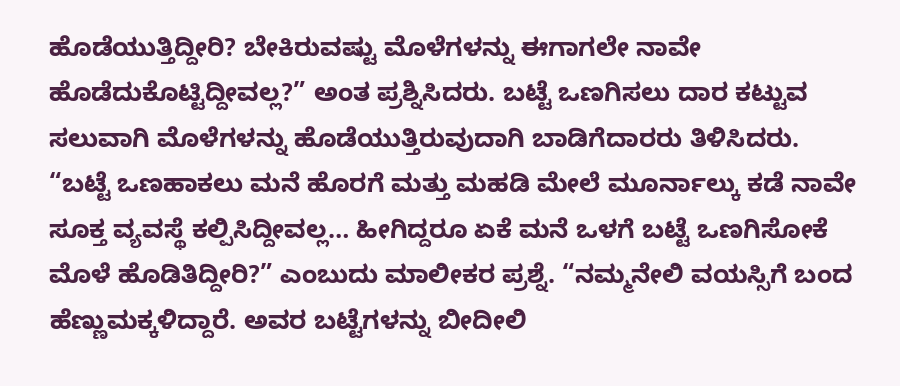ಹೊಡೆಯುತ್ತಿದ್ದೀರಿ? ಬೇಕಿರುವಷ್ಟು ಮೊಳೆಗಳನ್ನು ಈಗಾಗಲೇ ನಾವೇ ಹೊಡೆದುಕೊಟ್ಟಿದ್ದೀವಲ್ಲ?” ಅಂತ ಪ್ರಶ್ನಿಸಿದರು. ಬಟ್ಟೆ ಒಣಗಿಸಲು ದಾರ ಕಟ್ಟುವ ಸಲುವಾಗಿ ಮೊಳೆಗಳನ್ನು ಹೊಡೆಯುತ್ತಿರುವುದಾಗಿ ಬಾಡಿಗೆದಾರರು ತಿಳಿಸಿದರು. “ಬಟ್ಟೆ ಒಣಹಾಕಲು ಮನೆ ಹೊರಗೆ ಮತ್ತು ಮಹಡಿ ಮೇಲೆ ಮೂರ್ನಾಲ್ಕು ಕಡೆ ನಾವೇ ಸೂಕ್ತ ವ್ಯವಸ್ಥೆ ಕಲ್ಪಿಸಿದ್ದೀವಲ್ಲ… ಹೀಗಿದ್ದರೂ ಏಕೆ ಮನೆ ಒಳಗೆ ಬಟ್ಟೆ ಒಣಗಿಸೋಕೆ ಮೊಳೆ ಹೊಡಿತಿದ್ದೀರಿ?” ಎಂಬುದು ಮಾಲೀಕರ ಪ್ರಶ್ನೆ. “ನಮ್ಮನೇಲಿ ವಯಸ್ಸಿಗೆ ಬಂದ ಹೆಣ್ಣುಮಕ್ಕಳಿದ್ದಾರೆ. ಅವರ ಬಟ್ಟೆಗಳನ್ನು ಬೀದೀಲಿ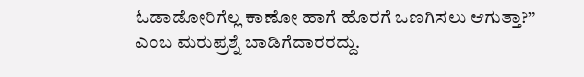ಓಡಾಡೋರಿಗೆಲ್ಲ ಕಾಣೋ ಹಾಗೆ ಹೊರಗೆ ಒಣಗಿಸಲು ಆಗುತ್ತಾ?” ಎಂಬ ಮರುಪ್ರಶ್ನೆ ಬಾಡಿಗೆದಾರರದ್ದು.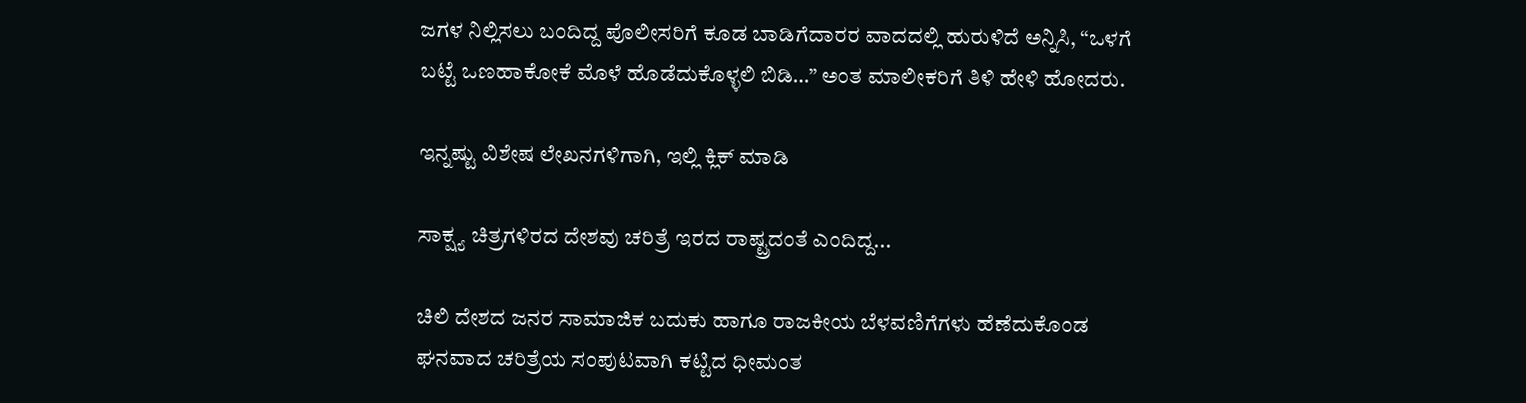ಜಗಳ ನಿಲ್ಲಿಸಲು ಬಂದಿದ್ದ ಪೊಲೀಸರಿಗೆ ಕೂಡ ಬಾಡಿಗೆದಾರರ ವಾದದಲ್ಲಿ ಹುರುಳಿದೆ ಅನ್ನಿಸಿ, “ಒಳಗೆ ಬಟ್ಟೆ ಒಣಹಾಕೋಕೆ ಮೊಳೆ ಹೊಡೆದುಕೊಳ್ಳಲಿ ಬಿಡಿ…” ಅಂತ ಮಾಲೀಕರಿಗೆ ತಿಳಿ ಹೇಳಿ ಹೋದರು.

ಇನ್ನಷ್ಟು ವಿಶೇಷ ಲೇಖನಗಳಿಗಾಗಿ, ಇಲ್ಲಿ ಕ್ಲಿಕ್ ಮಾಡಿ

ಸಾಕ್ಷ್ಯ ಚಿತ್ರಗಳಿರದ ದೇಶವು ಚರಿತ್ರೆ ಇರದ ರಾಷ್ಟ್ರದಂತೆ ಎಂದಿದ್ದ...

ಚಿಲಿ ದೇಶದ ಜನರ ಸಾಮಾಜಿಕ ಬದುಕು ಹಾಗೂ ರಾಜಕೀಯ ಬೆಳವಣಿಗೆಗಳು ಹೆಣೆದುಕೊಂಡ ಘನವಾದ ಚರಿತ್ರೆಯ ಸಂಪುಟವಾಗಿ ಕಟ್ಟಿದ ಧೀಮಂತ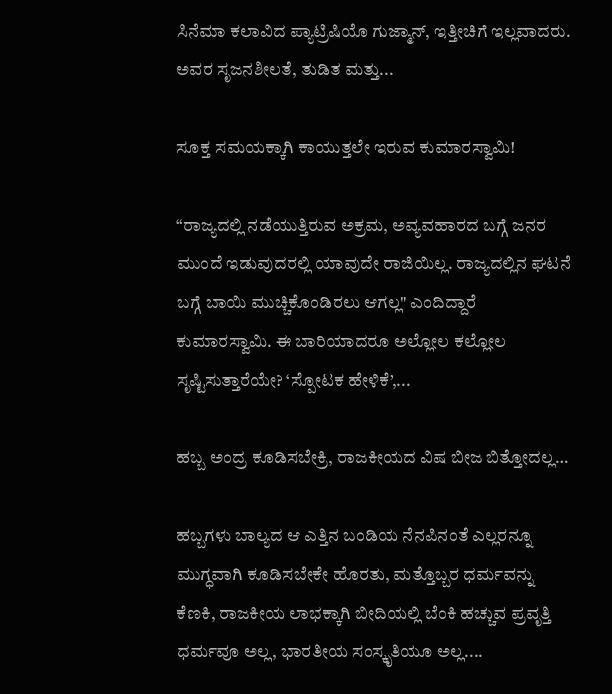ಸಿನೆಮಾ ಕಲಾವಿದ ಪ್ಯಾಟ್ರಿಷಿಯೊ ಗುಜ್ಮಾನ್, ಇತ್ತೀಚಿಗೆ ಇಲ್ಲವಾದರು. ಅವರ ಸೃಜನಶೀಲತೆ, ತುಡಿತ ಮತ್ತು...

ಸೂಕ್ತ ಸಮಯಕ್ಕಾಗಿ ಕಾಯುತ್ತಲೇ ಇರುವ ಕುಮಾರಸ್ವಾಮಿ!

“ರಾಜ್ಯದಲ್ಲಿ ನಡೆಯುತ್ತಿರುವ ಅಕ್ರಮ, ಅವ್ಯವಹಾರದ ಬಗ್ಗೆ ಜನರ ಮುಂದೆ ಇಡುವುದರಲ್ಲಿ ಯಾವುದೇ ರಾಜಿಯಿಲ್ಲ. ರಾಜ್ಯದಲ್ಲಿನ ಘಟನೆ ಬಗ್ಗೆ ಬಾಯಿ ಮುಚ್ಚಿಕೊಂಡಿರಲು ಆಗಲ್ಲ" ಎಂದಿದ್ದಾರೆ ಕುಮಾರಸ್ವಾಮಿ. ಈ ಬಾರಿಯಾದರೂ ಅಲ್ಲೋಲ ಕಲ್ಲೋಲ ಸೃಷ್ಟಿಸುತ್ತಾರೆಯೇ? ‘ಸ್ಪೋಟಕ ಹೇಳಿಕೆ’,...

ಹಬ್ಬ ಅಂದ್ರ ಕೂಡಿಸಬೇಕ್ರಿ, ರಾಜಕೀಯದ ವಿಷ ಬೀಜ ಬಿತ್ತೋದಲ್ಲ…

ಹಬ್ಬಗಳು ಬಾಲ್ಯದ ಆ ಎತ್ತಿನ ಬಂಡಿಯ ನೆನಪಿನಂತೆ ಎಲ್ಲರನ್ನೂ ಮುಗ್ಧವಾಗಿ ಕೂಡಿಸಬೇಕೇ ಹೊರತು, ಮತ್ತೊಬ್ಬರ ಧರ್ಮವನ್ನು ಕೆಣಕಿ, ರಾಜಕೀಯ ಲಾಭಕ್ಕಾಗಿ ಬೀದಿಯಲ್ಲಿ ಬೆಂಕಿ ಹಚ್ಚುವ ಪ್ರವೃತ್ತಿ ಧರ್ಮವೂ ಅಲ್ಲ, ಭಾರತೀಯ ಸಂಸ್ಕೃತಿಯೂ ಅಲ್ಲ....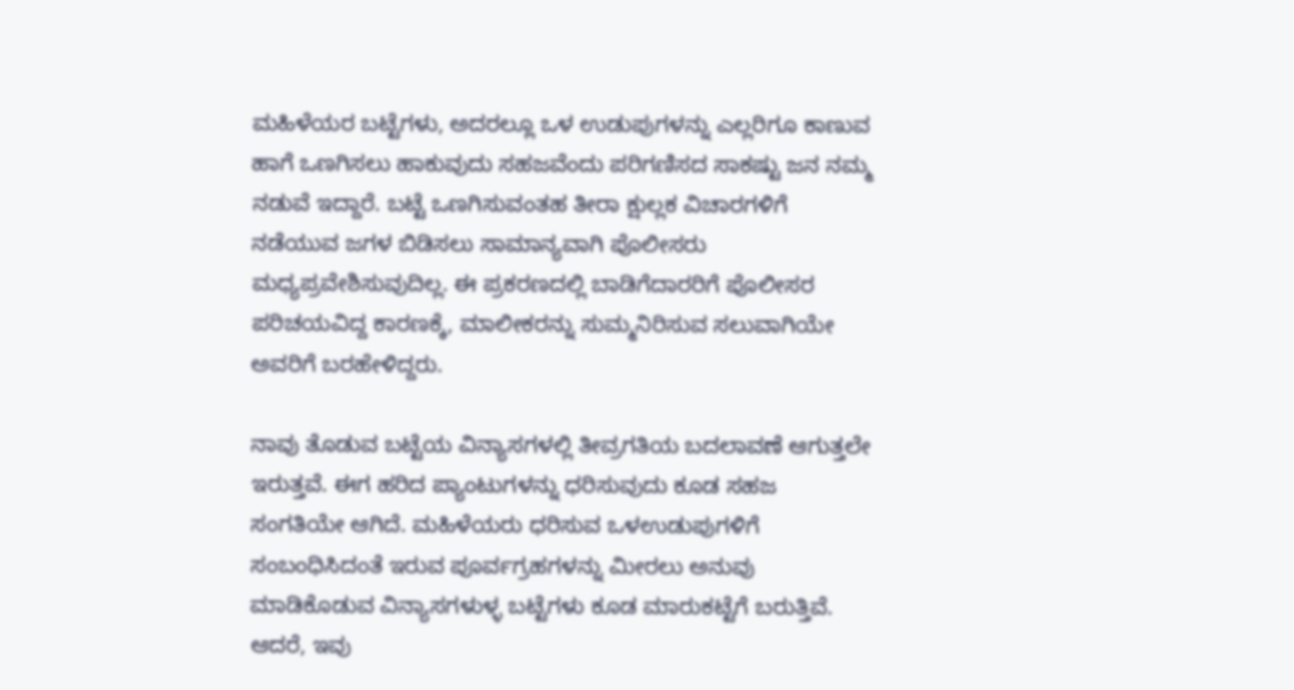ಮಹಿಳೆಯರ ಬಟ್ಟೆಗಳು, ಅದರಲ್ಲೂ ಒಳ ಉಡುಪುಗಳನ್ನು ಎಲ್ಲರಿಗೂ ಕಾಣುವ ಹಾಗೆ ಒಣಗಿಸಲು ಹಾಕುವುದು ಸಹಜವೆಂದು ಪರಿಗಣಿಸದ ಸಾಕಷ್ಟು ಜನ ನಮ್ಮ ನಡುವೆ ಇದ್ದಾರೆ. ಬಟ್ಟೆ ಒಣಗಿಸುವಂತಹ ತೀರಾ ಕ್ಷುಲ್ಲಕ ವಿಚಾರಗಳಿಗೆ ನಡೆಯುವ ಜಗಳ ಬಿಡಿಸಲು ಸಾಮಾನ್ಯವಾಗಿ ಪೊಲೀಸರು ಮಧ್ಯಪ್ರವೇಶಿಸುವುದಿಲ್ಲ. ಈ ಪ್ರಕರಣದಲ್ಲಿ ಬಾಡಿಗೆದಾರರಿಗೆ ಪೊಲೀಸರ ಪರಿಚಯವಿದ್ದ ಕಾರಣಕ್ಕೆ, ಮಾಲೀಕರನ್ನು ಸುಮ್ಮನಿರಿಸುವ ಸಲುವಾಗಿಯೇ ಅವರಿಗೆ ಬರಹೇಳಿದ್ದರು.

ನಾವು ತೊಡುವ ಬಟ್ಟೆಯ ವಿನ್ಯಾಸಗಳಲ್ಲಿ ತೀವ್ರಗತಿಯ ಬದಲಾವಣೆ ಆಗುತ್ತಲೇ ಇರುತ್ತವೆ. ಈಗ ಹರಿದ ಪ್ಯಾಂಟುಗಳನ್ನು ಧರಿಸುವುದು ಕೂಡ ಸಹಜ ಸಂಗತಿಯೇ ಆಗಿದೆ. ಮಹಿಳೆಯರು ಧರಿಸುವ ಒಳಉಡುಪುಗಳಿಗೆ ಸಂಬಂಧಿಸಿದಂತೆ ಇರುವ ಪೂರ್ವಗ್ರಹಗಳನ್ನು ಮೀರಲು ಅನುವು ಮಾಡಿಕೊಡುವ ವಿನ್ಯಾಸಗಳುಳ್ಳ ಬಟ್ಟೆಗಳು ಕೂಡ ಮಾರುಕಟ್ಟೆಗೆ ಬರುತ್ತಿವೆ. ಆದರೆ, ಇವು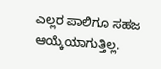ಎಲ್ಲರ ಪಾಲಿಗೂ ಸಹಜ ಆಯ್ಕೆಯಾಗುತ್ತಿಲ್ಲ.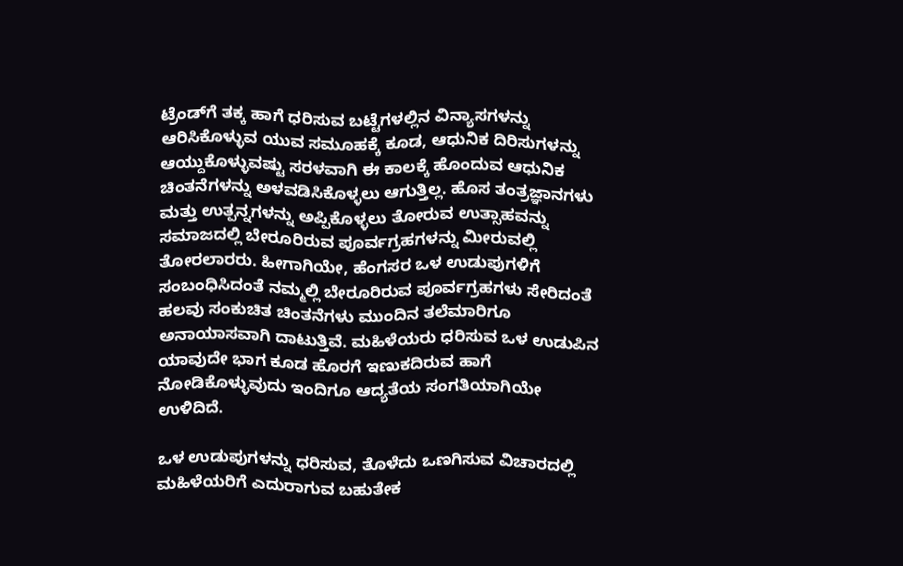ಟ್ರೆಂಡ್‍ಗೆ ತಕ್ಕ ಹಾಗೆ ಧರಿಸುವ ಬಟ್ಟೆಗಳಲ್ಲಿನ ವಿನ್ಯಾಸಗಳನ್ನು ಆರಿಸಿಕೊಳ್ಳುವ ಯುವ ಸಮೂಹಕ್ಕೆ ಕೂಡ, ಆಧುನಿಕ ದಿರಿಸುಗಳನ್ನು ಆಯ್ದುಕೊಳ್ಳುವಷ್ಟು ಸರಳವಾಗಿ ಈ ಕಾಲಕ್ಕೆ ಹೊಂದುವ ಆಧುನಿಕ ಚಿಂತನೆಗಳನ್ನು ಅಳವಡಿಸಿಕೊಳ್ಳಲು ಆಗುತ್ತಿಲ್ಲ. ಹೊಸ ತಂತ್ರಜ್ಞಾನಗಳು ಮತ್ತು ಉತ್ಪನ್ನಗಳನ್ನು ಅಪ್ಪಿಕೊಳ್ಳಲು ತೋರುವ ಉತ್ಸಾಹವನ್ನು ಸಮಾಜದಲ್ಲಿ ಬೇರೂರಿರುವ ಪೂರ್ವಗ್ರಹಗಳನ್ನು ಮೀರುವಲ್ಲಿ ತೋರಲಾರರು. ಹೀಗಾಗಿಯೇ, ಹೆಂಗಸರ ಒಳ ಉಡುಪುಗಳಿಗೆ ಸಂಬಂಧಿಸಿದಂತೆ ನಮ್ಮಲ್ಲಿ ಬೇರೂರಿರುವ ಪೂರ್ವಗ್ರಹಗಳು ಸೇರಿದಂತೆ ಹಲವು ಸಂಕುಚಿತ ಚಿಂತನೆಗಳು ಮುಂದಿನ ತಲೆಮಾರಿಗೂ ಅನಾಯಾಸವಾಗಿ ದಾಟುತ್ತಿವೆ. ಮಹಿಳೆಯರು ಧರಿಸುವ ಒಳ ಉಡುಪಿನ ಯಾವುದೇ ಭಾಗ ಕೂಡ ಹೊರಗೆ ಇಣುಕದಿರುವ ಹಾಗೆ ನೋಡಿಕೊಳ್ಳುವುದು ಇಂದಿಗೂ ಆದ್ಯತೆಯ ಸಂಗತಿಯಾಗಿಯೇ ಉಳಿದಿದೆ.

ಒಳ ಉಡುಪುಗಳನ್ನು ಧರಿಸುವ, ತೊಳೆದು ಒಣಗಿಸುವ ವಿಚಾರದಲ್ಲಿ ಮಹಿಳೆಯರಿಗೆ ಎದುರಾಗುವ ಬಹುತೇಕ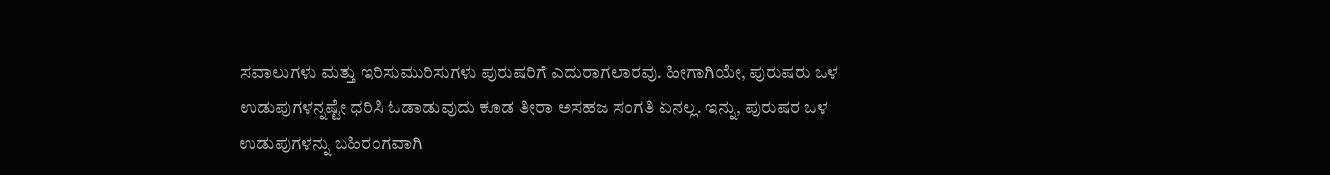ಸವಾಲುಗಳು ಮತ್ತು ಇರಿಸುಮುರಿಸುಗಳು ಪುರುಷರಿಗೆ ಎದುರಾಗಲಾರವು. ಹೀಗಾಗಿಯೇ, ಪುರುಷರು ಒಳ ಉಡುಪುಗಳನ್ನಷ್ಟೇ ಧರಿಸಿ ಓಡಾಡುವುದು ಕೂಡ ತೀರಾ ಅಸಹಜ ಸಂಗತಿ ಏನಲ್ಲ. ಇನ್ನು, ಪುರುಷರ ಒಳ ಉಡುಪುಗಳನ್ನು ಬಹಿರಂಗವಾಗಿ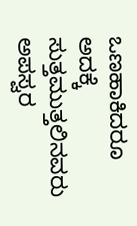ಒಣಹಾಕಿದರೂ ಅದಕ್ಕೆ ಸುತ್ತಮುತ್ತಲಿನವರು ಅಪಸ್ವರ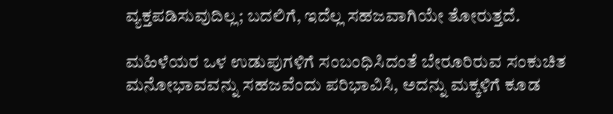ವ್ಯಕ್ತಪಡಿಸುವುದಿಲ್ಲ; ಬದಲಿಗೆ, ಇದೆಲ್ಲ ಸಹಜವಾಗಿಯೇ ತೋರುತ್ತದೆ.

ಮಹಿಳೆಯರ ಒಳ ಉಡುಪುಗಳಿಗೆ ಸಂಬಂಧಿಸಿದಂತೆ ಬೇರೂರಿರುವ ಸಂಕುಚಿತ ಮನೋಭಾವವನ್ನು ಸಹಜವೆಂದು ಪರಿಭಾವಿಸಿ, ಅದನ್ನು ಮಕ್ಕಳಿಗೆ ಕೂಡ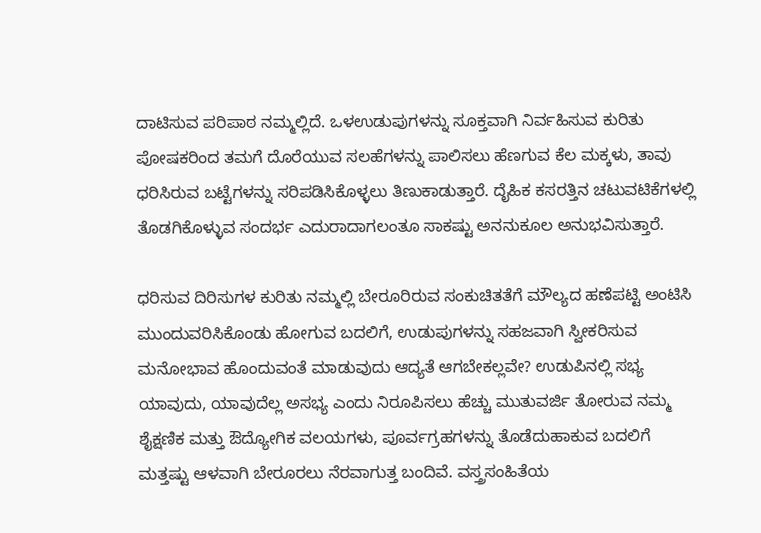ದಾಟಿಸುವ ಪರಿಪಾಠ ನಮ್ಮಲ್ಲಿದೆ. ಒಳಉಡುಪುಗಳನ್ನು ಸೂಕ್ತವಾಗಿ ನಿರ್ವಹಿಸುವ ಕುರಿತು ಪೋಷಕರಿಂದ ತಮಗೆ ದೊರೆಯುವ ಸಲಹೆಗಳನ್ನು ಪಾಲಿಸಲು ಹೆಣಗುವ ಕೆಲ ಮಕ್ಕಳು, ತಾವು ಧರಿಸಿರುವ ಬಟ್ಟೆಗಳನ್ನು ಸರಿಪಡಿಸಿಕೊಳ್ಳಲು ತಿಣುಕಾಡುತ್ತಾರೆ. ದೈಹಿಕ ಕಸರತ್ತಿನ ಚಟುವಟಿಕೆಗಳಲ್ಲಿ ತೊಡಗಿಕೊಳ್ಳುವ ಸಂದರ್ಭ ಎದುರಾದಾಗಲಂತೂ ಸಾಕಷ್ಟು ಅನನುಕೂಲ ಅನುಭವಿಸುತ್ತಾರೆ.

ಧರಿಸುವ ದಿರಿಸುಗಳ ಕುರಿತು ನಮ್ಮಲ್ಲಿ ಬೇರೂರಿರುವ ಸಂಕುಚಿತತೆಗೆ ಮೌಲ್ಯದ ಹಣೆಪಟ್ಟಿ ಅಂಟಿಸಿ ಮುಂದುವರಿಸಿಕೊಂಡು ಹೋಗುವ ಬದಲಿಗೆ, ಉಡುಪುಗಳನ್ನು ಸಹಜವಾಗಿ ಸ್ವೀಕರಿಸುವ ಮನೋಭಾವ ಹೊಂದುವಂತೆ ಮಾಡುವುದು ಆದ್ಯತೆ ಆಗಬೇಕಲ್ಲವೇ? ಉಡುಪಿನಲ್ಲಿ ಸಭ್ಯ ಯಾವುದು, ಯಾವುದೆಲ್ಲ ಅಸಭ್ಯ ಎಂದು ನಿರೂಪಿಸಲು ಹೆಚ್ಚು ಮುತುವರ್ಜಿ ತೋರುವ ನಮ್ಮ ಶೈಕ್ಷಣಿಕ ಮತ್ತು ಔದ್ಯೋಗಿಕ ವಲಯಗಳು, ಪೂರ್ವಗ್ರಹಗಳನ್ನು ತೊಡೆದುಹಾಕುವ ಬದಲಿಗೆ ಮತ್ತಷ್ಟು ಆಳವಾಗಿ ಬೇರೂರಲು ನೆರವಾಗುತ್ತ ಬಂದಿವೆ. ವಸ್ತ್ರಸಂಹಿತೆಯ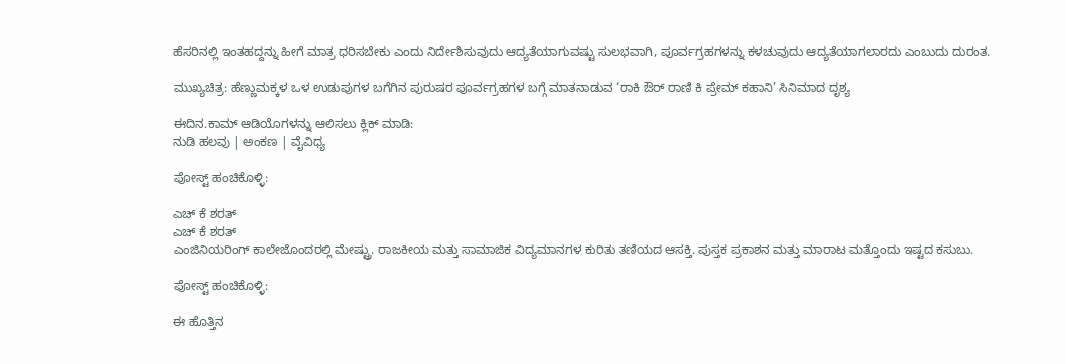ಹೆಸರಿನಲ್ಲಿ ಇಂತಹದ್ದನ್ನು ಹೀಗೆ ಮಾತ್ರ ಧರಿಸಬೇಕು ಎಂದು ನಿರ್ದೇಶಿಸುವುದು ಆದ್ಯತೆಯಾಗುವಷ್ಟು ಸುಲಭವಾಗಿ, ಪೂರ್ವಗ್ರಹಗಳನ್ನು ಕಳಚುವುದು ಆದ್ಯತೆಯಾಗಲಾರದು ಎಂಬುದು ದುರಂತ.

ಮುಖ್ಯಚಿತ್ರ: ಹೆಣ್ಣುಮಕ್ಕಳ ಒಳ ಉಡುಪುಗಳ ಬಗೆಗಿನ ಪುರುಷರ ಪೂರ್ವಗ್ರಹಗಳ ಬಗ್ಗೆ ಮಾತನಾಡುವ ‘ರಾಕಿ ಔರ್ ರಾಣಿ ಕಿ ಪ್ರೇಮ್ ಕಹಾನಿ’ ಸಿನಿಮಾದ ದೃಶ್ಯ

ಈದಿನ.ಕಾಮ್ ಆಡಿಯೊಗಳನ್ನು ಆಲಿಸಲು ಕ್ಲಿಕ್ ಮಾಡಿ:
ನುಡಿ ಹಲವು | ಅಂಕಣ | ವೈವಿಧ್ಯ

ಪೋಸ್ಟ್ ಹಂಚಿಕೊಳ್ಳಿ:

ಎಚ್ ಕೆ ಶರತ್
ಎಚ್ ಕೆ ಶರತ್
ಎಂಜಿನಿಯರಿಂಗ್ ಕಾಲೇಜೊಂದರಲ್ಲಿ ಮೇಷ್ಟ್ರು. ರಾಜಕೀಯ ಮತ್ತು ಸಾಮಾಜಿಕ ವಿದ್ಯಮಾನಗಳ ಕುರಿತು ತಣಿಯದ ಆಸಕ್ತಿ. ಪುಸ್ತಕ ಪ್ರಕಾಶನ ಮತ್ತು ಮಾರಾಟ ಮತ್ತೊಂದು ಇಷ್ಟದ ಕಸುಬು.

ಪೋಸ್ಟ್ ಹಂಚಿಕೊಳ್ಳಿ:

ಈ ಹೊತ್ತಿನ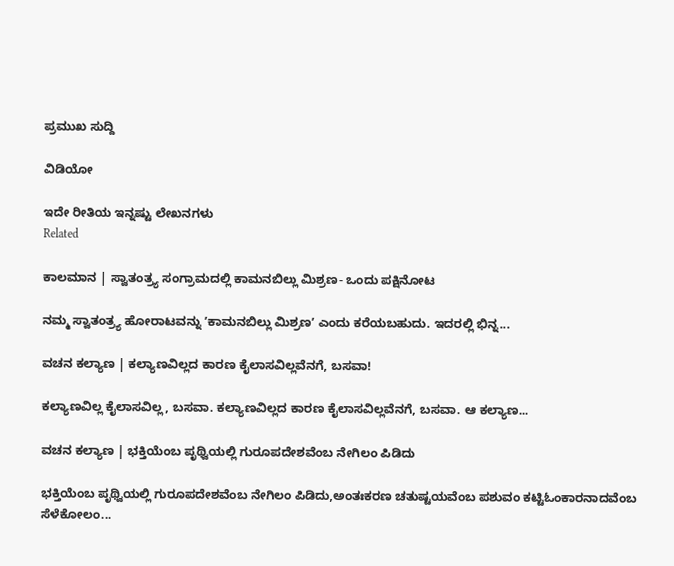ಪ್ರಮುಖ ಸುದ್ದಿ

ವಿಡಿಯೋ

ಇದೇ ರೀತಿಯ ಇನ್ನಷ್ಟು ಲೇಖನಗಳು
Related

ಕಾಲಮಾನ | ಸ್ವಾತಂತ್ರ್ಯ ಸಂಗ್ರಾಮದಲ್ಲಿ ಕಾಮನಬಿಲ್ಲು ಮಿಶ್ರಣ- ಒಂದು ಪಕ್ಷಿನೋಟ

ನಮ್ಮ ಸ್ವಾತಂತ್ರ್ಯ ಹೋರಾಟವನ್ನು ʼಕಾಮನಬಿಲ್ಲು ಮಿಶ್ರಣʼ ಎಂದು ಕರೆಯಬಹುದು. ಇದರಲ್ಲಿ ಭಿನ್ನ...

ವಚನ ಕಲ್ಯಾಣ | ಕಲ್ಯಾಣವಿಲ್ಲದ ಕಾರಣ ಕೈಲಾಸವಿಲ್ಲವೆನಗೆ, ಬಸವಾ!

ಕಲ್ಯಾಣವಿಲ್ಲ ಕೈಲಾಸವಿಲ್ಲ, ಬಸವಾ. ಕಲ್ಯಾಣವಿಲ್ಲದ ಕಾರಣ ಕೈಲಾಸವಿಲ್ಲವೆನಗೆ, ಬಸವಾ. ಆ ಕಲ್ಯಾಣ...

ವಚನ ಕಲ್ಯಾಣ | ಭಕ್ತಿಯೆಂಬ ಪೃಥ್ವಿಯಲ್ಲಿ ಗುರೂಪದೇಶವೆಂಬ ನೇಗಿಲಂ ಪಿಡಿದು

ಭಕ್ತಿಯೆಂಬ ಪೃಥ್ವಿಯಲ್ಲಿ ಗುರೂಪದೇಶವೆಂಬ ನೇಗಿಲಂ ಪಿಡಿದು,ಅಂತಃಕರಣ ಚತುಷ್ಟಯವೆಂಬ ಪಶುವಂ ಕಟ್ಟಿಓಂಕಾರನಾದವೆಂಬ ಸೆಳೆಕೋಲಂ...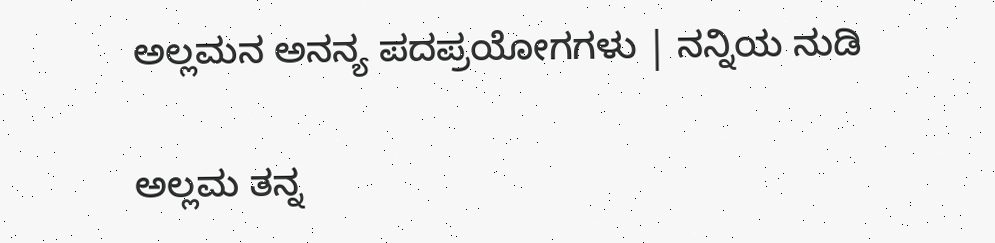ಅಲ್ಲಮನ ಅನನ್ಯ ಪದಪ್ರಯೋಗಗಳು | ನನ್ನಿಯ ನುಡಿ

ಅಲ್ಲಮ ತನ್ನ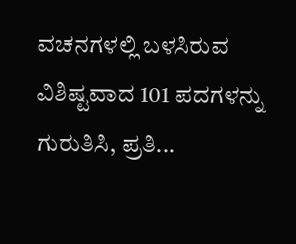ವಚನಗಳಲ್ಲಿ ಬಳಸಿರುವ ವಿಶಿಷ್ಟವಾದ 101 ಪದಗಳನ್ನು ಗುರುತಿಸಿ, ಪ್ರತಿ...